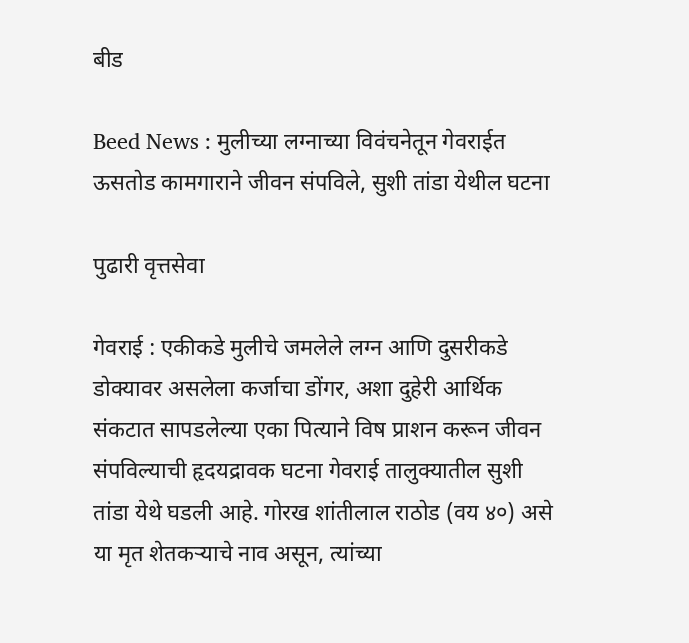बीड

Beed News : मुलीच्या लग्नाच्या विवंचनेतून गेवराईत ऊसतोड कामगाराने जीवन संपविले, सुशी तांडा येथील घटना

पुढारी वृत्तसेवा

गेवराई : एकीकडे मुलीचे जमलेले लग्न आणि दुसरीकडे डोक्यावर असलेला कर्जाचा डोंगर, अशा दुहेरी आर्थिक संकटात सापडलेल्या एका पित्याने विष प्राशन करून जीवन संपविल्याची हृदयद्रावक घटना गेवराई तालुक्यातील सुशी तांडा येथे घडली आहे. गोरख शांतीलाल राठोड (वय ४०) असे या मृत शेतकऱ्याचे नाव असून, त्यांच्या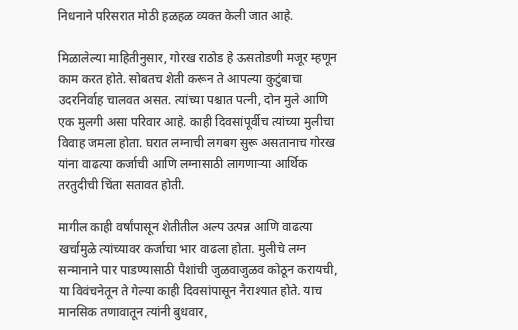निधनाने परिसरात मोठी हळहळ व्यक्त केली जात आहे.

मिळालेल्या माहितीनुसार, गोरख राठोड हे ऊसतोडणी मजूर म्हणून काम करत होते. सोबतच शेती करून ते आपल्या कुटुंबाचा उदरनिर्वाह चालवत असत. त्यांच्या पश्चात पत्नी, दोन मुले आणि एक मुलगी असा परिवार आहे. काही दिवसांपूर्वीच त्यांच्या मुलीचा विवाह जमला होता. घरात लग्नाची लगबग सुरू असतानाच गोरख यांना वाढत्या कर्जाची आणि लग्नासाठी लागणाऱ्या आर्थिक तरतुदीची चिंता सतावत होती.

मागील काही वर्षांपासून शेतीतील अल्प उत्पन्न आणि वाढत्या खर्चामुळे त्यांच्यावर कर्जाचा भार वाढला होता. मुलीचे लग्न सन्मानाने पार पाडण्यासाठी पैशांची जुळवाजुळव कोठून करायची, या विवंचनेतून ते गेल्या काही दिवसांपासून नैराश्यात होते. याच मानसिक तणावातून त्यांनी बुधवार,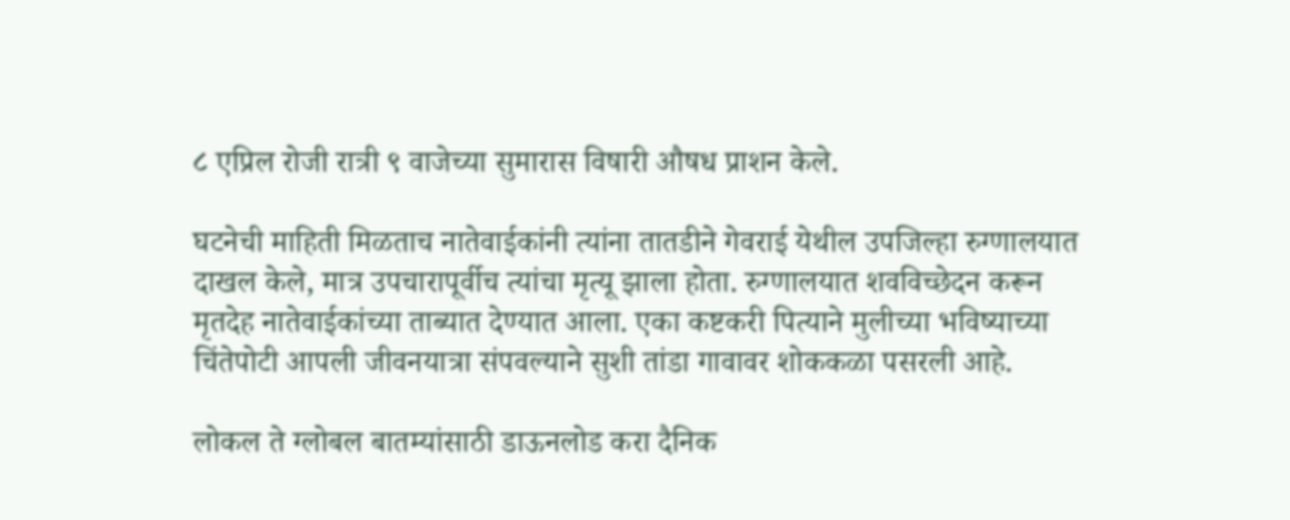८ एप्रिल रोजी रात्री ९ वाजेच्या सुमारास विषारी औषध प्राशन केले.

घटनेची माहिती मिळताच नातेवाईकांनी त्यांना तातडीने गेवराई येथील उपजिल्हा रुग्णालयात दाखल केले, मात्र उपचारापूर्वीच त्यांचा मृत्यू झाला होता. रुग्णालयात शवविच्छेदन करून मृतदेह नातेवाईकांच्या ताब्यात देण्यात आला. एका कष्टकरी पित्याने मुलीच्या भविष्याच्या चिंतेपोटी आपली जीवनयात्रा संपवल्याने सुशी तांडा गावावर शोककळा पसरली आहे.

लोकल ते ग्लोबल बातम्यांसाठी डाऊनलोड करा दैनिक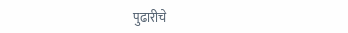पुढारीचे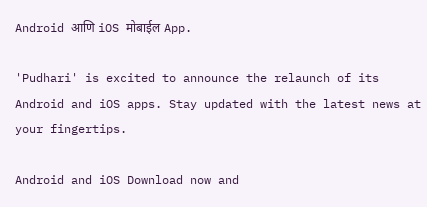Android आणि iOS मोबाईल App.

'Pudhari' is excited to announce the relaunch of its Android and iOS apps. Stay updated with the latest news at your fingertips.

Android and iOS Download now and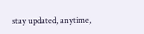stay updated, anytime,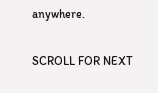anywhere.

SCROLL FOR NEXT